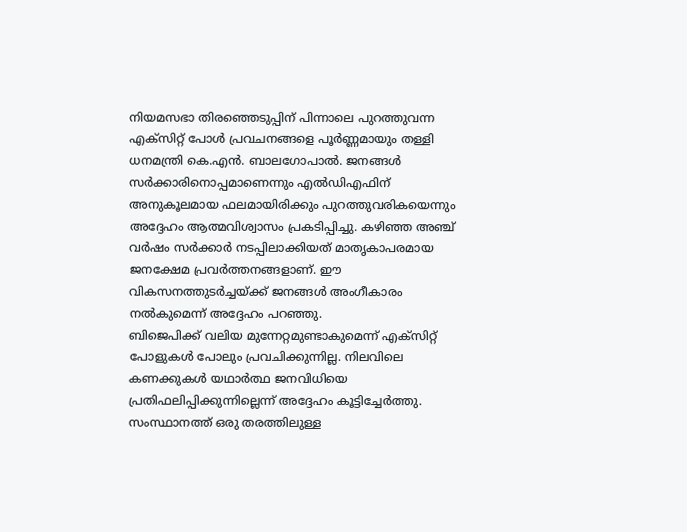നിയമസഭാ തിരഞ്ഞെടുപ്പിന് പിന്നാലെ പുറത്തുവന്ന എക്സിറ്റ് പോൾ പ്രവചനങ്ങളെ പൂർണ്ണമായും തള്ളി ധനമന്ത്രി കെ.എൻ. ബാലഗോപാൽ. ജനങ്ങൾ സർക്കാരിനൊപ്പമാണെന്നും എൽഡിഎഫിന് അനുകൂലമായ ഫലമായിരിക്കും പുറത്തുവരികയെന്നും അദ്ദേഹം ആത്മവിശ്വാസം പ്രകടിപ്പിച്ചു. കഴിഞ്ഞ അഞ്ച് വർഷം സർക്കാർ നടപ്പിലാക്കിയത് മാതൃകാപരമായ ജനക്ഷേമ പ്രവർത്തനങ്ങളാണ്. ഈ വികസനത്തുടർച്ചയ്ക്ക് ജനങ്ങൾ അംഗീകാരം നൽകുമെന്ന് അദ്ദേഹം പറഞ്ഞു.
ബിജെപിക്ക് വലിയ മുന്നേറ്റമുണ്ടാകുമെന്ന് എക്സിറ്റ് പോളുകൾ പോലും പ്രവചിക്കുന്നില്ല. നിലവിലെ കണക്കുകൾ യഥാർത്ഥ ജനവിധിയെ പ്രതിഫലിപ്പിക്കുന്നില്ലെന്ന് അദ്ദേഹം കൂട്ടിച്ചേർത്തു. സംസ്ഥാനത്ത് ഒരു തരത്തിലുള്ള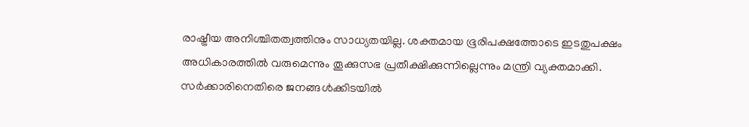രാഷ്ട്രീയ അനിശ്ചിതത്വത്തിനും സാധ്യതയില്ല. ശക്തമായ ഭൂരിപക്ഷത്തോടെ ഇടതുപക്ഷം അധികാരത്തിൽ വരുമെന്നും തൂക്കുസഭ പ്രതീക്ഷിക്കുന്നില്ലെന്നും മന്ത്രി വ്യക്തമാക്കി.
സർക്കാരിനെതിരെ ജനങ്ങൾക്കിടയിൽ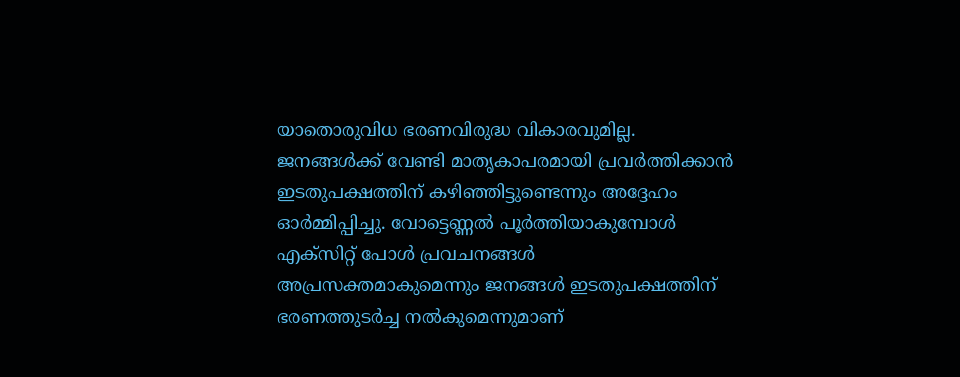യാതൊരുവിധ ഭരണവിരുദ്ധ വികാരവുമില്ല. ജനങ്ങൾക്ക് വേണ്ടി മാതൃകാപരമായി പ്രവർത്തിക്കാൻ ഇടതുപക്ഷത്തിന് കഴിഞ്ഞിട്ടുണ്ടെന്നും അദ്ദേഹം ഓർമ്മിപ്പിച്ചു. വോട്ടെണ്ണൽ പൂർത്തിയാകുമ്പോൾ എക്സിറ്റ് പോൾ പ്രവചനങ്ങൾ അപ്രസക്തമാകുമെന്നും ജനങ്ങൾ ഇടതുപക്ഷത്തിന് ഭരണത്തുടർച്ച നൽകുമെന്നുമാണ്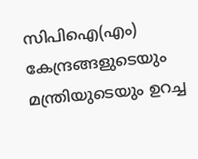സിപിഐ(എം) കേന്ദ്രങ്ങളുടെയും മന്ത്രിയുടെയും ഉറച്ച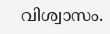വിശ്വാസം.